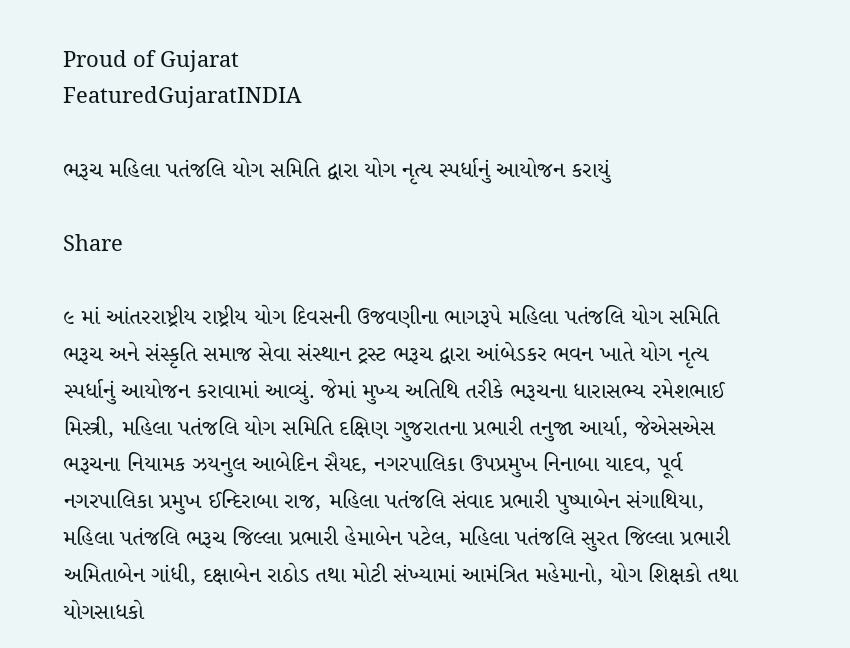Proud of Gujarat
FeaturedGujaratINDIA

ભરૂચ મહિલા પતંજલિ યોગ સમિતિ દ્વારા યોગ નૃત્ય સ્પર્ધાનું આયોજન કરાયું

Share

૯ માં આંતરરાષ્ટ્રીય રાષ્ટ્રીય યોગ દિવસની ઉજવણીના ભાગરૂપે મહિલા પતંજલિ યોગ સમિતિ ભરૂચ અને સંસ્કૃતિ સમાજ સેવા સંસ્થાન ટ્રસ્ટ ભરૂચ દ્વારા આંબેડકર ભવન ખાતે યોગ નૃત્ય સ્પર્ધાનું આયોજન કરાવામાં આવ્યું. જેમાં મુખ્ય અતિથિ તરીકે ભરૂચના ધારાસભ્ય રમેશભાઈ મિસ્ત્રી, મહિલા પતંજલિ યોગ સમિતિ દક્ષિણ ગુજરાતના પ્રભારી તનુજા આર્યા, જેએસએસ ભરૂચના નિયામક ઝયનુલ આબેદિન સૈયદ, નગરપાલિકા ઉપપ્રમુખ નિનાબા યાદવ, પૂર્વ નગરપાલિકા પ્રમુખ ઈન્દિરાબા રાજ, મહિલા પતંજલિ સંવાદ પ્રભારી પુષ્પાબેન સંગાથિયા, મહિલા પતંજલિ ભરૂચ જિલ્લા પ્રભારી હેમાબેન પટેલ, મહિલા પતંજલિ સુરત જિલ્લા પ્રભારી અમિતાબેન ગાંધી, દક્ષાબેન રાઠોડ તથા મોટી સંખ્યામાં આમંત્રિત મહેમાનો, યોગ શિક્ષકો તથા યોગસાધકો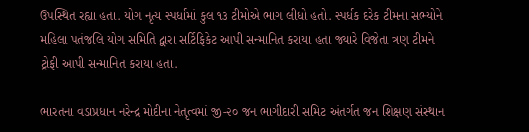ઉપસ્થિત રહ્યા હતા. યોગ નૃત્ય સ્પર્ધામાં કુલ ૧૩ ટીમોએ ભાગ લીધો હતો. સ્પર્ધક દરેક ટીમના સભ્યોને મહિલા પતંજલિ યોગ સમિતિ દ્વારા સર્ટિફિકેટ આપી સન્માનિત કરાયા હતા જ્યારે વિજેતા ત્રણ ટીમને ટ્રોફી આપી સન્માનિત કરાયા હતા.

ભારતના વડાપ્રધાન નરેન્દ્ર મોદીના નેતૃત્વમાં જી-૨૦ જન ભાગીદારી સમિટ અંતર્ગત જન શિક્ષણ સંસ્થાન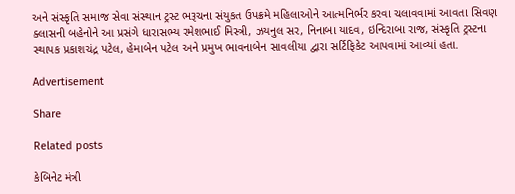અને સંસ્કૃતિ સમાજ સેવા સંસ્થાન ટ્રસ્ટ ભરૂચના સંયુકત ઉપક્રમે મહિલાઓને આત્મનિર્ભર કરવા ચલાવવામાં આવતા સિવણ ક્લાસની બહેનોને આ પ્રસંગે ધારાસભ્ય રમેશભાઈ મિસ્ત્રી, ઝયનુલ સર, નિનાબા યાદવ, ઇન્દિરાબા રાજ, સંસ્કૃતિ ટ્રસ્ટના સ્થાપક પ્રકાશચંદ્ર પટેલ, હેમાબેન પટેલ અને પ્રમુખ ભાવનાબેન સાવલીયા દ્વારા સર્ટિફિકેટ આપવામાં આવ્યાં હતા.

Advertisement

Share

Related posts

કેબિનેટ મંત્રી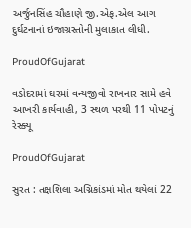અર્જુનસિંહ ચૌહાણે જી.એફ.એલ આગ દુર્ઘટનાનાં ઇજાગ્રસ્તોની મુલાકાત લીધી.

ProudOfGujarat

વડોદરામાં ઘરમાં વન્યજીવો રાખનાર સામે હવે આખરી કાર્યવાહી, 3 સ્થળ પરથી 11 પોપટનું રેસ્ક્યૂ

ProudOfGujarat

સુરત : તક્ષશિલા અગ્નિકાંડમાં મોત થયેલાં 22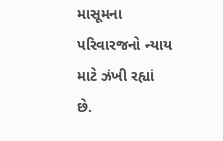માસૂમના પરિવારજનો ન્યાય માટે ઝંખી રહ્યાં છે.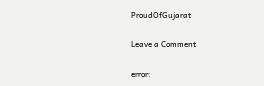ProudOfGujarat

Leave a Comment

error: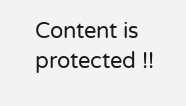Content is protected !!